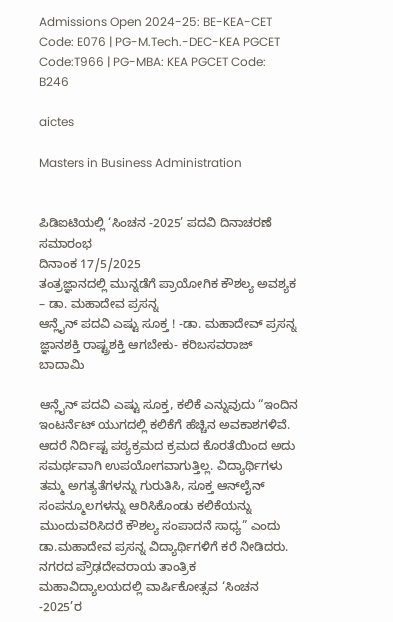Admissions Open 2024-25: BE-KEA-CET Code: E076 | PG-M.Tech.-DEC-KEA PGCET Code:T966 | PG-MBA: KEA PGCET Code: B246

aictes

Masters in Business Administration


ಪಿಡಿಐಟಿಯಲ್ಲಿ ‘ಸಿಂಚನ -2025’ ಪದವಿ ದಿನಾಚರಣೆ ಸಮಾರಂಭ
ದಿನಾಂಕ 17/5/2025
ತಂತ್ರಜ್ಞಾನದಲ್ಲಿ ಮುನ್ನಡೆಗೆ ಪ್ರಾಯೋಗಿಕ ಕೌಶಲ್ಯ ಅವಶ್ಯಕ – ಡಾ. ಮಹಾದೇವ ಪ್ರಸನ್ನ
ಆನ್ಲೈನ್ ಪದವಿ ಎಷ್ಟು ಸೂಕ್ತ ! -ಡಾ. ಮಹಾದೇವ್ ಪ್ರಸನ್ನ
ಜ್ಞಾನಶಕ್ತಿ ರಾಷ್ಟ್ರಶಕ್ತಿ ಆಗಬೇಕು- ಕರಿಬಸವರಾಜ್ ಬಾದಾಮಿ

ಆನ್ಲೈನ್ ಪದವಿ ಎಷ್ಟು ಸೂಕ್ತ, ಕಲಿಕೆ ಎನ್ನುವುದು “ಇಂದಿನ ಇಂಟರ್ನೆಟ್ ಯುಗದಲ್ಲಿ ಕಲಿಕೆಗೆ ಹೆಚ್ಚಿನ ಅವಕಾಶಗಳಿವೆ. ಆದರೆ ನಿರ್ದಿಷ್ಟ ಪಠ್ಯಕ್ರಮದ ಕ್ರಮದ ಕೊರತೆಯಿಂದ ಅದು ಸಮರ್ಥವಾಗಿ ಉಪಯೋಗವಾಗುತ್ತಿಲ್ಲ. ವಿದ್ಯಾರ್ಥಿಗಳು ತಮ್ಮ ಅಗತ್ಯತೆಗಳನ್ನು ಗುರುತಿಸಿ, ಸೂಕ್ತ ಆನ್‌ಲೈನ್ ಸಂಪನ್ಮೂಲಗಳನ್ನು ಆರಿಸಿಕೊಂಡು ಕಲಿಕೆಯನ್ನು ಮುಂದುವರಿಸಿದರೆ ಕೌಶಲ್ಯ ಸಂಪಾದನೆ ಸಾಧ್ಯ” ಎಂದು ಡಾ.ಮಹಾದೇವ ಪ್ರಸನ್ನ ವಿದ್ಯಾರ್ಥಿಗಳಿಗೆ ಕರೆ ನೀಡಿದರು.
ನಗರದ ಪ್ರೌಢದೇವರಾಯ ತಾಂತ್ರಿಕ ಮಹಾವಿದ್ಯಾಲಯದಲ್ಲಿ ವಾರ್ಷಿಕೋತ್ಸವ ‘ಸಿಂಚನ -2025’ರ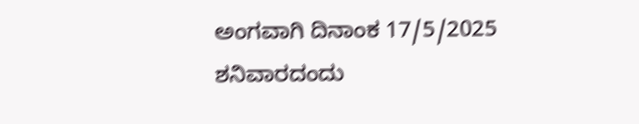ಅಂಗವಾಗಿ ದಿನಾಂಕ 17/5/2025 ಶನಿವಾರದಂದು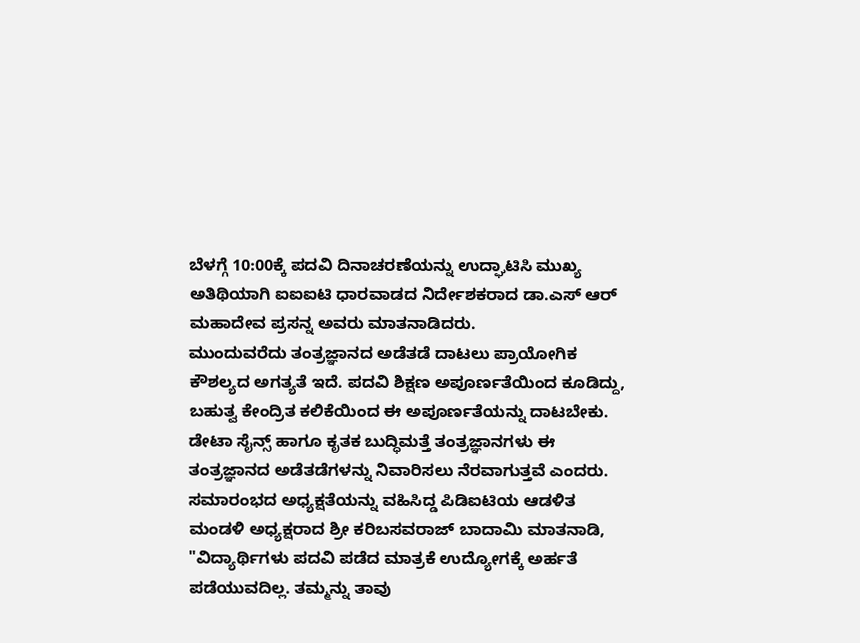ಬೆಳಗ್ಗೆ 10:00ಕ್ಕೆ ಪದವಿ ದಿನಾಚರಣೆಯನ್ನು ಉದ್ಘಾಟಿಸಿ ಮುಖ್ಯ ಅತಿಥಿಯಾಗಿ ಐಐಐಟಿ ಧಾರವಾಡದ ನಿರ್ದೇಶಕರಾದ ಡಾ.ಎಸ್ ಆರ್ ಮಹಾದೇವ ಪ್ರಸನ್ನ ಅವರು ಮಾತನಾಡಿದರು.
ಮುಂದುವರೆದು ತಂತ್ರಜ್ಞಾನದ ಅಡೆತಡೆ ದಾಟಲು ಪ್ರಾಯೋಗಿಕ ಕೌಶಲ್ಯದ ಅಗತ್ಯತೆ ಇದೆ. ಪದವಿ ಶಿಕ್ಷಣ ಅಪೂರ್ಣತೆಯಿಂದ ಕೂಡಿದ್ದು, ಬಹುತ್ವ ಕೇಂದ್ರಿತ ಕಲಿಕೆಯಿಂದ ಈ ಅಪೂರ್ಣತೆಯನ್ನು ದಾಟಬೇಕು. ಡೇಟಾ ಸೈನ್ಸ್ ಹಾಗೂ ಕೃತಕ ಬುದ್ಧಿಮತ್ತೆ ತಂತ್ರಜ್ಞಾನಗಳು ಈ ತಂತ್ರಜ್ಞಾನದ ಅಡೆತಡೆಗಳನ್ನು ನಿವಾರಿಸಲು ನೆರವಾಗುತ್ತವೆ ಎಂದರು.
ಸಮಾರಂಭದ ಅಧ್ಯಕ್ಷತೆಯನ್ನು ವಹಿಸಿದ್ಡ ಪಿಡಿಐಟಿಯ ಆಡಳಿತ ಮಂಡಳಿ ಅಧ್ಯಕ್ಷರಾದ ಶ್ರೀ ಕರಿಬಸವರಾಜ್ ಬಾದಾಮಿ ಮಾತನಾಡಿ, "ವಿದ್ಯಾರ್ಥಿಗಳು ಪದವಿ ಪಡೆದ ಮಾತ್ರಕೆ ಉದ್ಯೋಗಕ್ಕೆ ಅರ್ಹತೆ ಪಡೆಯುವದಿಲ್ಲ. ತಮ್ಮನ್ನು ತಾವು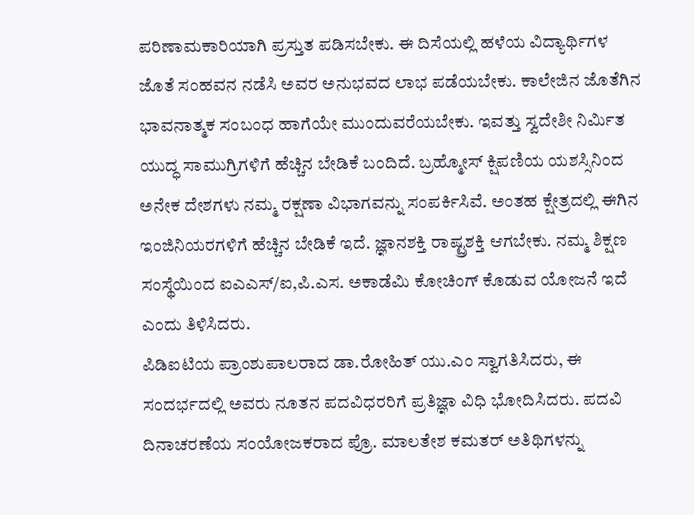ಪರಿಣಾಮಕಾರಿಯಾಗಿ ಪ್ರಸ್ತುತ ಪಡಿಸಬೇಕು. ಈ ದಿಸೆಯಲ್ಲಿ ಹಳೆಯ ವಿದ್ಯಾರ್ಥಿಗಳ ಜೊತೆ ಸಂಹವನ ನಡೆಸಿ ಅವರ ಅನುಭವದ ಲಾಭ ಪಡೆಯಬೇಕು. ಕಾಲೇಜಿನ ಜೊತೆಗಿನ ಭಾವನಾತ್ಮಕ ಸಂಬಂಧ ಹಾಗೆಯೇ ಮುಂದುವರೆಯಬೇಕು. ಇವತ್ತು ಸ್ವದೇಶೀ ನಿರ್ಮಿತ ಯುದ್ಧ ಸಾಮುಗ್ರಿಗಳಿಗೆ ಹೆಚ್ಚಿನ ಬೇಡಿಕೆ ಬಂದಿದೆ. ಬ್ರಹ್ಮೋಸ್ ಕ್ಷಿಪಣಿಯ ಯಶಸ್ಸಿನಿಂದ ಅನೇಕ ದೇಶಗಳು ನಮ್ಮ ರಕ್ಷಣಾ ವಿಭಾಗವನ್ನು ಸಂಪರ್ಕಿಸಿವೆ. ಅಂತಹ ಕ್ಷೇತ್ರದಲ್ಲಿ ಈಗಿನ ಇಂಜಿನಿಯರಗಳಿಗೆ ಹೆಚ್ಚಿನ ಬೇಡಿಕೆ ಇದೆ. ಜ್ಞಾನಶಕ್ತಿ ರಾಷ್ಟ್ರಶಕ್ತಿ ಆಗಬೇಕು. ನಮ್ಮ ಶಿಕ್ಷಣ ಸಂಸ್ಥೆಯಿಂದ ಐಎಎಸ್/ಐ,ಪಿ.ಎಸ. ಅಕಾಡೆಮಿ ಕೋಚಿಂಗ್ ಕೊಡುವ ಯೋಜನೆ ಇದೆ ಎಂದು ತಿಳಿಸಿದರು.
ಪಿಡಿಐಟಿಯ ಪ್ರಾಂಶುಪಾಲರಾದ ಡಾ.ರೋಹಿತ್ ಯು.ಎಂ ಸ್ವಾಗತಿಸಿದರು, ಈ ಸಂದರ್ಭದಲ್ಲಿ ಅವರು ನೂತನ ಪದವಿಧರರಿಗೆ ಪ್ರತಿಜ್ಞಾ ವಿಧಿ ಭೋದಿಸಿದರು. ಪದವಿ ದಿನಾಚರಣೆಯ ಸಂಯೋಜಕರಾದ ಪ್ರೊ. ಮಾಲತೇಶ ಕಮತರ್ ಅತಿಥಿಗಳನ್ನು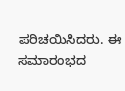ಪರಿಚಯಿಸಿದರು. ಈ ಸಮಾರಂಭದ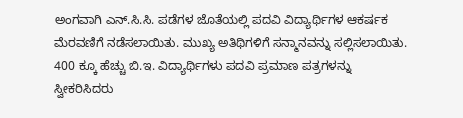ಅಂಗವಾಗಿ ಎನ್.ಸಿ.ಸಿ. ಪಡೆಗಳ ಜೊತೆಯಲ್ಲಿ ಪದವಿ ವಿದ್ಯಾರ್ಥಿಗಳ ಆಕರ್ಷಕ ಮೆರವಣಿಗೆ ನಡೆಸಲಾಯಿತು. ಮುಖ್ಯ ಅತಿಥಿಗಳಿಗೆ ಸನ್ಮಾನವನ್ನು ಸಲ್ಲಿಸಲಾಯಿತು. 400 ಕ್ಕೂ ಹೆಚ್ಚು ಬಿ.ಇ. ವಿದ್ಯಾರ್ಥಿಗಳು ಪದವಿ ಪ್ರಮಾಣ ಪತ್ರಗಳನ್ನು ಸ್ವೀಕರಿಸಿದರು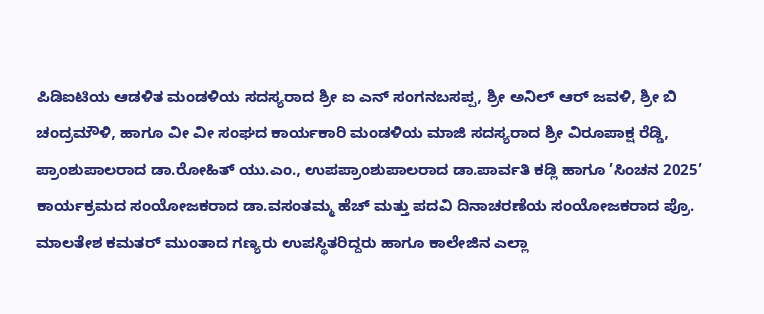ಪಿಡಿಐಟಿಯ ಆಡಳಿತ ಮಂಡಳಿಯ ಸದಸ್ಯರಾದ ಶ್ರೀ ಐ ಎನ್ ಸಂಗನಬಸಪ್ಪ, ಶ್ರೀ ಅನಿಲ್ ಆರ್ ಜವಳಿ, ಶ್ರೀ ಬಿ ಚಂದ್ರಮೌಳಿ, ಹಾಗೂ ವೀ ವೀ ಸಂಘದ ಕಾರ್ಯಕಾರಿ ಮಂಡಳಿಯ ಮಾಜಿ ಸದಸ್ಯರಾದ ಶ್ರೀ ವಿರೂಪಾಕ್ಷ ರೆಡ್ಡಿ, ಪ್ರಾಂಶುಪಾಲರಾದ ಡಾ.ರೋಹಿತ್ ಯು.ಎಂ., ಉಪಪ್ರಾಂಶುಪಾಲರಾದ ಡಾ.ಪಾರ್ವತಿ ಕಡ್ಲಿ ಹಾಗೂ ’ಸಿಂಚನ 2025’ ಕಾರ್ಯಕ್ರಮದ ಸಂಯೋಜಕರಾದ ಡಾ.ವಸಂತಮ್ಮ ಹೆಚ್ ಮತ್ತು ಪದವಿ ದಿನಾಚರಣೆಯ ಸಂಯೋಜಕರಾದ ಪ್ರೊ. ಮಾಲತೇಶ ಕಮತರ್ ಮುಂತಾದ ಗಣ್ಯರು ಉಪಸ್ಥಿತರಿದ್ದರು ಹಾಗೂ ಕಾಲೇಜಿನ ಎಲ್ಲಾ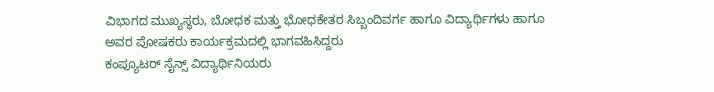ವಿಭಾಗದ ಮುಖ್ಯಸ್ಥರು, ಬೋಧಕ ಮತ್ತು ಭೋಧಕೇತರ ಸಿಬ್ಬಂದಿವರ್ಗ ಹಾಗೂ ವಿದ್ಯಾರ್ಥಿಗಳು ಹಾಗೂ ಅವರ ಪೋಷಕರು ಕಾರ್ಯಕ್ರಮದಲ್ಲಿ ಭಾಗವಹಿಸಿದ್ದರು
ಕಂಪ್ಯೂಟರ್ ಸೈನ್ಸ್ ವಿದ್ಯಾರ್ಥಿನಿಯರು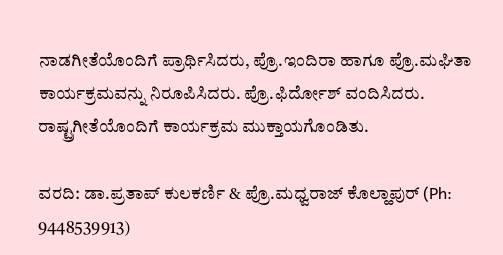ನಾಡಗೀತೆಯೊಂದಿಗೆ ಪ್ರಾರ್ಥಿಸಿದರು, ಪ್ರೊ.ಇಂದಿರಾ ಹಾಗೂ ಪ್ರೊ.ಮಘಿತಾ ಕಾರ್ಯಕ್ರಮವನ್ನು ನಿರೂಪಿಸಿದರು. ಪ್ರೊ.ಫಿರ್ದೋಶ್ ವಂದಿಸಿದರು. ರಾಷ್ಟ್ರಗೀತೆಯೊಂದಿಗೆ ಕಾರ್ಯಕ್ರಮ ಮುಕ್ತಾಯಗೊಂಡಿತು.

ವರದಿ: ಡಾ.ಪ್ರತಾಪ್ ಕುಲಕರ್ಣಿ & ಪ್ರೊ.ಮಧ್ವರಾಜ್ ಕೊಲ್ಹಾಪುರ್ (Ph: 9448539913)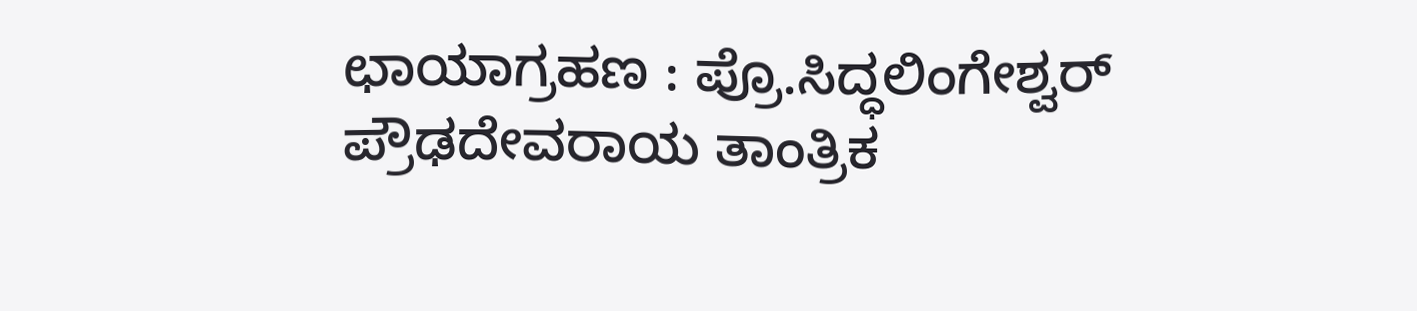ಛಾಯಾಗ್ರಹಣ : ಪ್ರೊ.ಸಿದ್ಧಲಿಂಗೇಶ್ವರ್
ಪ್ರೌಢದೇವರಾಯ ತಾಂತ್ರಿಕ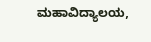ಮಹಾವಿದ್ಯಾಲಯ,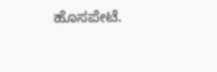ಹೊಸಪೇಟೆ.